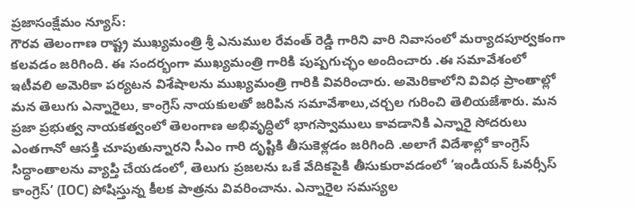ప్రజాసంక్షేమం న్యూస్:
గౌరవ తెలంగాణ రాష్ట్ర ముఖ్యమంత్రి శ్రీ ఎనుముల రేవంత్ రెడ్డి గారిని వారి నివాసంలో మర్యాదపూర్వకంగా కలవడం జరిగింది. ఈ సందర్భంగా ముఖ్యమంత్రి గారికి పుష్పగుచ్ఛం అందించారు .ఈ సమావేశంలో ఇటీవలి అమెరికా పర్యటన విశేషాలను ముఖ్యమంత్రి గారికి వివరించారు. అమెరికాలోని వివిధ ప్రాంతాల్లో మన తెలుగు ఎన్నారైలు, కాంగ్రెస్ నాయకులతో జరిపిన సమావేశాలు,చర్చల గురించి తెలియజేశారు. మన ప్రజా ప్రభుత్వ నాయకత్వంలో తెలంగాణ అభివృద్ధిలో భాగస్వాములు కావడానికి ఎన్నారై సోదరులు ఎంతగానో ఆసక్తి చూపుతున్నారని సీఎం గారి దృష్టికి తీసుకెళ్లడం జరిగింది .అలాగే విదేశాల్లో కాంగ్రెస్ సిద్ధాంతాలను వ్యాప్తి చేయడంలో, తెలుగు ప్రజలను ఒకే వేదికపైకి తీసుకురావడంలో ‘ఇండియన్ ఓవర్సీస్ కాంగ్రెస్’ (IOC) పోషిస్తున్న కీలక పాత్రను వివరించాను. ఎన్నారైల సమస్యల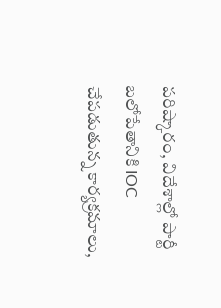పరిష్కారం, విదేశాల్లో పార్టీ బలోపేతానికి IOC చేపడుతున్న కార్యక్రమాలు,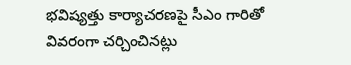భవిష్యత్తు కార్యాచరణపై సీఎం గారితో వివరంగా చర్చించినట్లు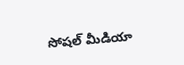సోషల్ మీడియా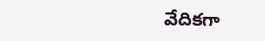వేదికగా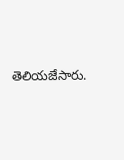తెలియజేసారు.